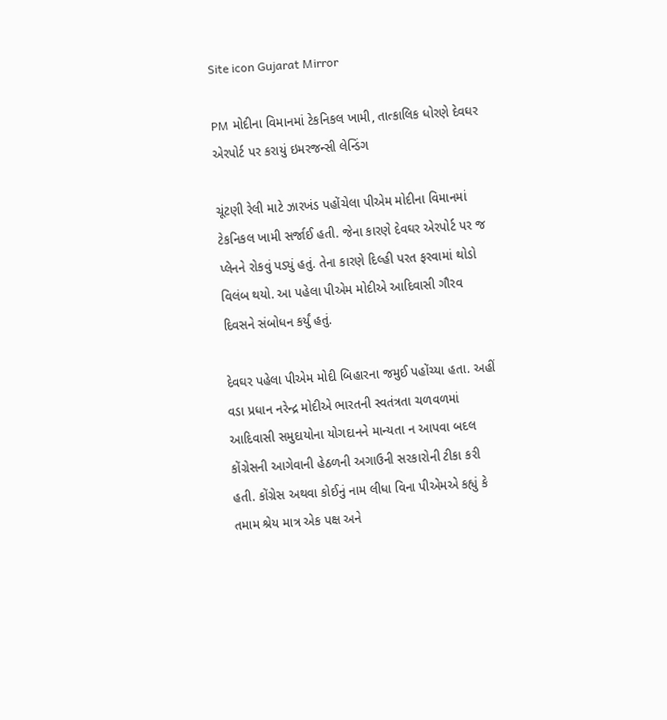Site icon Gujarat Mirror

PM મોદીના વિમાનમાં ટેકનિકલ ખામી, તાત્કાલિક ધોરણે દેવઘર એરપોર્ટ પર કરાયું ઇમરજન્સી લેન્ડિંગ

ચૂંટણી રેલી માટે ઝારખંડ પહોંચેલા પીએમ મોદીના વિમાનમાં ટેકનિકલ ખામી સર્જાઈ હતી. જેના કારણે દેવઘર એરપોર્ટ પર જ પ્લેનને રોકવું પડ્યું હતું. તેના કારણે દિલ્હી પરત ફરવામાં થોડો વિલંબ થયો. આ પહેલા પીએમ મોદીએ આદિવાસી ગૌરવ દિવસને સંબોધન કર્યું હતું.

દેવઘર પહેલા પીએમ મોદી બિહારના જમુઈ પહોંચ્યા હતા. અહીં વડા પ્રધાન નરેન્દ્ર મોદીએ ભારતની સ્વતંત્રતા ચળવળમાં આદિવાસી સમુદાયોના યોગદાનને માન્યતા ન આપવા બદલ કોંગ્રેસની આગેવાની હેઠળની અગાઉની સરકારોની ટીકા કરી હતી. કોંગ્રેસ અથવા કોઈનું નામ લીધા વિના પીએમએ કહ્યું કે તમામ શ્રેય માત્ર એક પક્ષ અને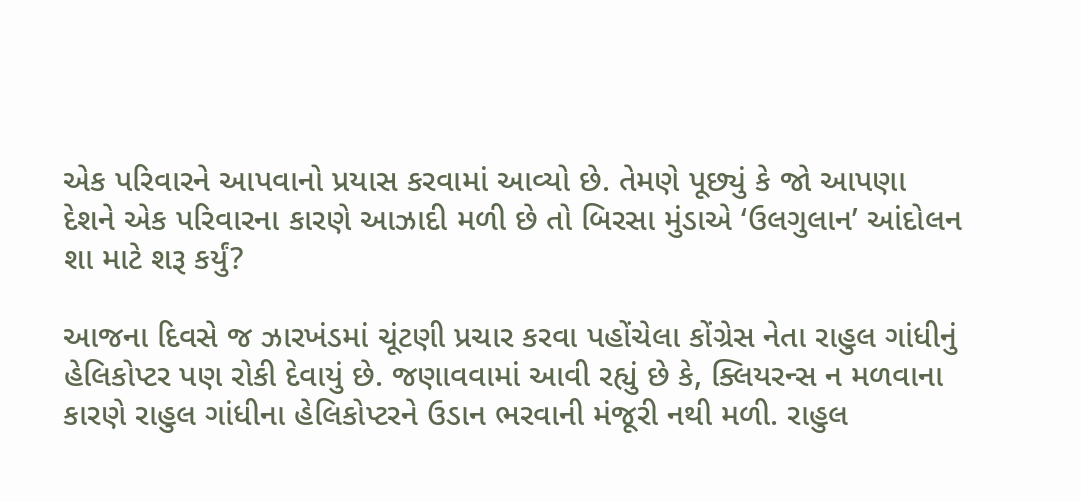એક પરિવારને આપવાનો પ્રયાસ કરવામાં આવ્યો છે. તેમણે પૂછ્યું કે જો આપણા દેશને એક પરિવારના કારણે આઝાદી મળી છે તો બિરસા મુંડાએ ‘ઉલગુલાન’ આંદોલન શા માટે શરૂ કર્યું?

આજના દિવસે જ ઝારખંડમાં ચૂંટણી પ્રચાર કરવા પહોંચેલા કોંગ્રેસ નેતા રાહુલ ગાંધીનું હેલિકોપ્ટર પણ રોકી દેવાયું છે. જણાવવામાં આવી રહ્યું છે કે, ક્લિયરન્સ ન મળવાના કારણે રાહુલ ગાંધીના હેલિકોપ્ટરને ઉડાન ભરવાની મંજૂરી નથી મળી. રાહુલ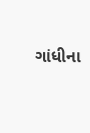ગાંધીના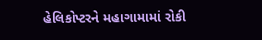હેલિકોપ્ટરને મહાગામામાં રોકી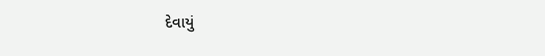દેવાયું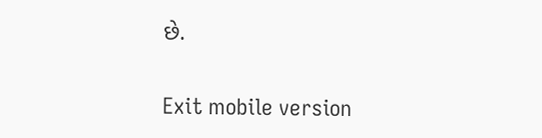છે.

Exit mobile version